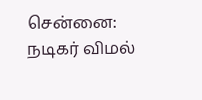சென்னை:
நடிகர் விமல்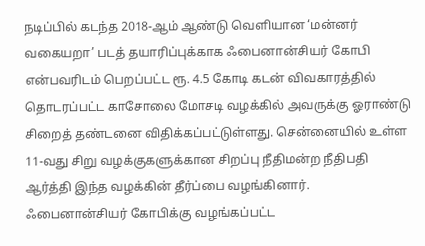நடிப்பில் கடந்த 2018-ஆம் ஆண்டு வெளியான ‘மன்னர் வகையறா’ படத் தயாரிப்புக்காக ஃபைனான்சியர் கோபி என்பவரிடம் பெறப்பட்ட ரூ. 4.5 கோடி கடன் விவகாரத்தில் தொடரப்பட்ட காசோலை மோசடி வழக்கில் அவருக்கு ஓராண்டு சிறைத் தண்டனை விதிக்கப்பட்டுள்ளது. சென்னையில் உள்ள 11-வது சிறு வழக்குகளுக்கான சிறப்பு நீதிமன்ற நீதிபதி ஆர்த்தி இந்த வழக்கின் தீர்ப்பை வழங்கினார். ஃபைனான்சியர் கோபிக்கு வழங்கப்பட்ட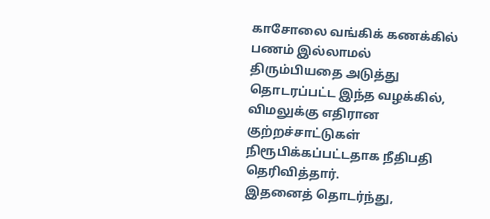காசோலை வங்கிக் கணக்கில் பணம் இல்லாமல் திரும்பியதை அடுத்து தொடரப்பட்ட இந்த வழக்கில், விமலுக்கு எதிரான குற்றச்சாட்டுகள் நிரூபிக்கப்பட்டதாக நீதிபதி தெரிவித்தார்.
இதனைத் தொடர்ந்து,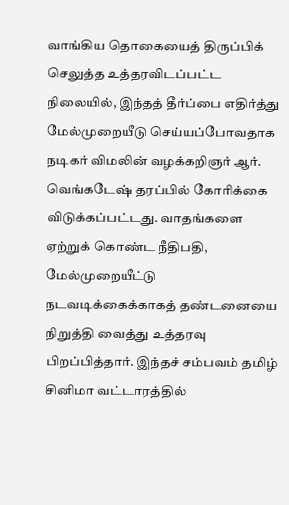வாங்கிய தொகையைத் திருப்பிக் செலுத்த உத்தரவிடப்பட்ட நிலையில், இந்தத் தீர்ப்பை எதிர்த்து மேல்முறையீடு செய்யப்போவதாக நடிகர் விமலின் வழக்கறிஞர் ஆர். வெங்கடேஷ் தரப்பில் கோரிக்கை விடுக்கப்பட்டது. வாதங்களை ஏற்றுக் கொண்ட நீதிபதி, மேல்முறையீட்டு நடவடிக்கைக்காகத் தண்டனையை நிறுத்தி வைத்து உத்தரவு பிறப்பித்தார். இந்தச் சம்பவம் தமிழ் சினிமா வட்டாரத்தில்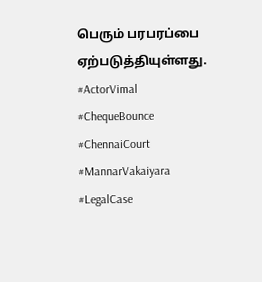பெரும் பரபரப்பை ஏற்படுத்தியுள்ளது.
#ActorVimal #ChequeBounce #ChennaiCourt #MannarVakaiyara #LegalCase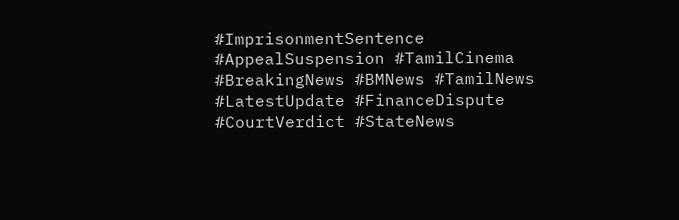#ImprisonmentSentence #AppealSuspension #TamilCinema #BreakingNews #BMNews #TamilNews #LatestUpdate #FinanceDispute #CourtVerdict #StateNews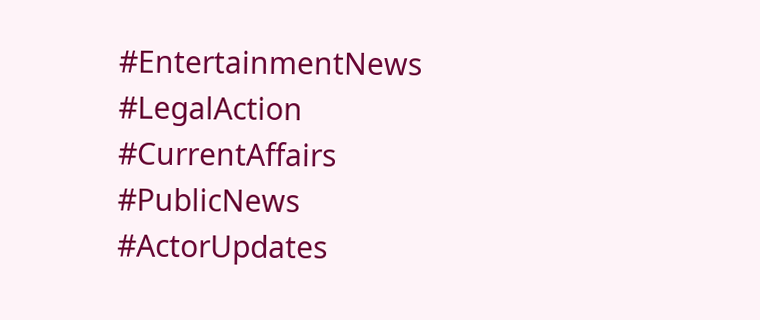#EntertainmentNews #LegalAction #CurrentAffairs #PublicNews #ActorUpdates